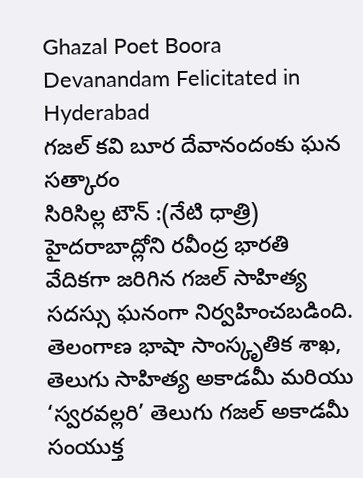Ghazal Poet Boora Devanandam Felicitated in Hyderabad
గజల్ కవి బూర దేవానందంకు ఘన సత్కారం
సిరిసిల్ల టౌన్ :(నేటి ధాత్రి)
హైదరాబాద్లోని రవీంద్ర భారతి వేదికగా జరిగిన గజల్ సాహిత్య సదస్సు ఘనంగా నిర్వహించబడింది. తెలంగాణ భాషా సాంస్కృతిక శాఖ, తెలుగు సాహిత్య అకాడమీ మరియు ‘స్వరవల్లరి’ తెలుగు గజల్ అకాడమీ సంయుక్త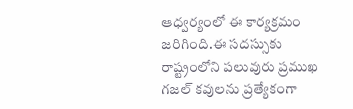ఆధ్వర్యంలో ఈ కార్యక్రమం జరిగింది.ఈ సదస్సుకు రాష్ట్రంలోని పలువురు ప్రముఖ గజల్ కవులను ప్రత్యేకంగా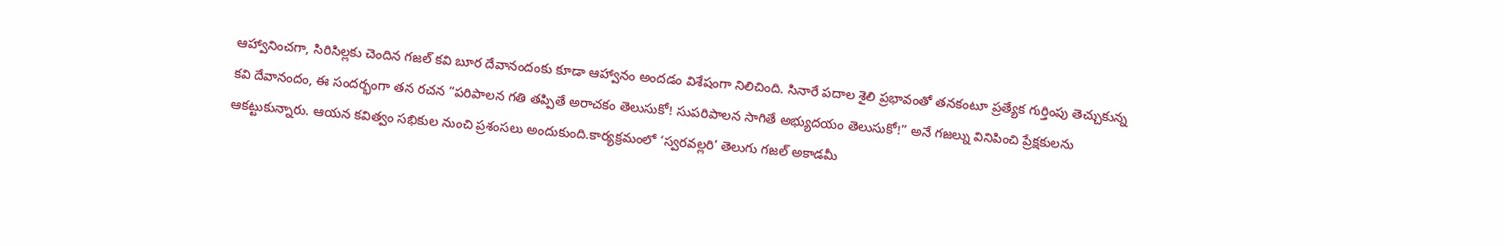ఆహ్వానించగా, సిరిసిల్లకు చెందిన గజల్ కవి బూర దేవానందంకు కూడా ఆహ్వానం అందడం విశేషంగా నిలిచింది. సినారే పదాల శైలి ప్రభావంతో తనకంటూ ప్రత్యేక గుర్తింపు తెచ్చుకున్న కవి దేవానందం, ఈ సందర్భంగా తన రచన “పరిపాలన గతి తప్పితే అరాచకం తెలుసుకో! సుపరిపాలన సాగితే అభ్యుదయం తెలుసుకో!” అనే గజల్ను వినిపించి ప్రేక్షకులను ఆకట్టుకున్నారు. ఆయన కవిత్వం సభికుల నుంచి ప్రశంసలు అందుకుంది.కార్యక్రమంలో ‘స్వరవల్లరి’ తెలుగు గజల్ అకాడమీ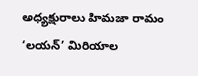అధ్యక్షురాలు హిమజా రామం ‘లయన్’ మిరియాల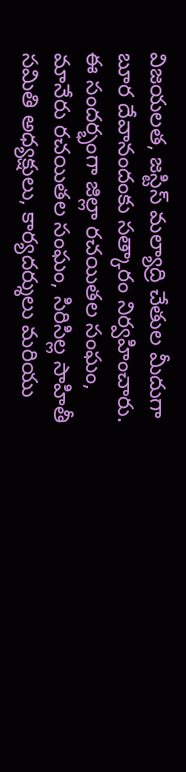విజయలత, జస్టిస్ మల్యాద్రి చేతుల మీదుగా బూర దేవానందంకు సత్కారం నిర్వహించారు.
ఈ సందర్భంగా జిల్లా రచయితల సంఘం, మానేరు రచయితల సంఘం, సిరిసిల్ల సాహితీ సమితి అధ్యక్షులు, కార్యదర్శులు మరియు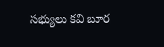సభ్యులు కవి బూర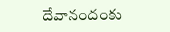దేవానందంకు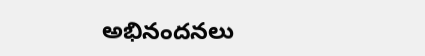అభినందనలు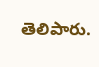తెలిపారు.